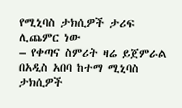የሚኒባስ ታክሲዎች ታሪፍ ሊጨምር ነው
– የቀጣና ስምሪት ዛሬ ይጀምራል
በአዲስ አበባ ከተማ ሚኒባስ ታክሲዎች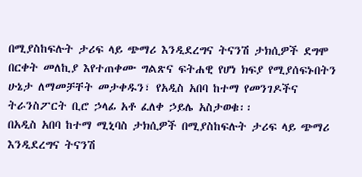በሚያስከፍሉት ታሪፍ ላይ ጭማሪ እንዲደረግና ትናንሽ ታክሲዎች ደግሞ በርቀት መለኪያ እየተጠቀሙ ግልጽና ፍትሐዊ የሆነ ክፍያ የሚያሰፍኑበትን ሁኔታ ለማመቻቸት መታቀዱን፣ የአዲስ አበባ ከተማ የመንገዶችና ትራንስፖርት ቢሮ ኃላፊ አቶ ፈለቀ ኃይሌ አስታወቁ፡፡
በአዲስ አበባ ከተማ ሚኒባስ ታክሲዎች በሚያስከፍሉት ታሪፍ ላይ ጭማሪ እንዲደረግና ትናንሽ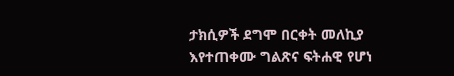ታክሲዎች ደግሞ በርቀት መለኪያ እየተጠቀሙ ግልጽና ፍትሐዊ የሆነ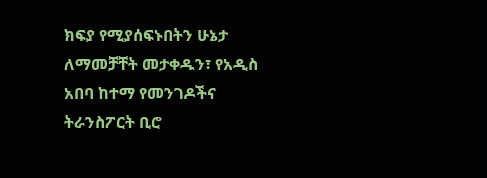ክፍያ የሚያሰፍኑበትን ሁኔታ ለማመቻቸት መታቀዱን፣ የአዲስ አበባ ከተማ የመንገዶችና ትራንስፖርት ቢሮ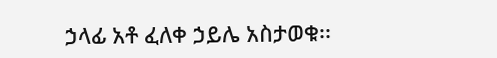ኃላፊ አቶ ፈለቀ ኃይሌ አስታወቁ፡፡